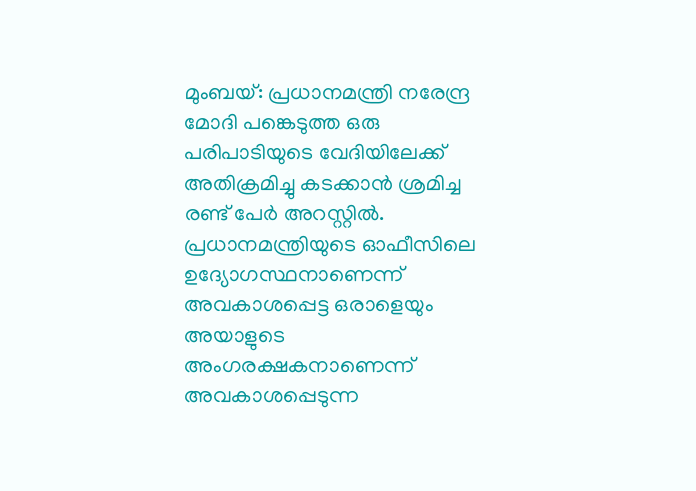മുംബയ്: പ്രധാനമന്ത്രി നരേന്ദ്ര മോദി പങ്കെടുത്ത ഒരു പരിപാടിയുടെ വേദിയിലേക്ക് അതിക്രമിച്ചു കടക്കാൻ ശ്രമിച്ച രണ്ട് പേർ അറസ്റ്റിൽ. പ്രധാനമന്ത്രിയുടെ ഓഫീസിലെ ഉദ്യോഗസ്ഥനാണെന്ന് അവകാശപ്പെട്ട ഒരാളെയും അയാളുടെ അംഗരക്ഷകനാണെന്ന് അവകാശപ്പെടുന്ന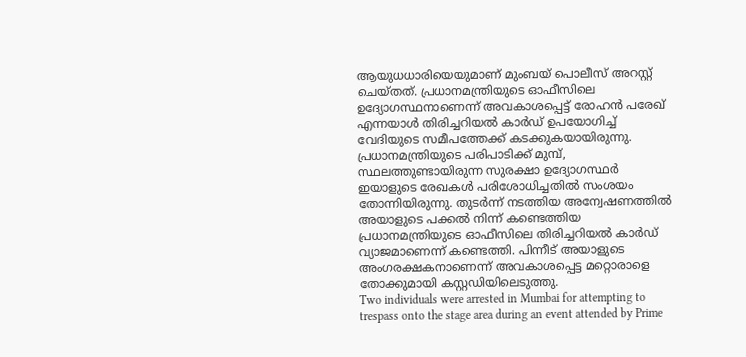ആയുധധാരിയെയുമാണ് മുംബയ് പൊലീസ് അറസ്റ്റ് ചെയ്തത്. പ്രധാനമന്ത്രിയുടെ ഓഫീസിലെ ഉദ്യോഗസ്ഥനാണെന്ന് അവകാശപ്പെട്ട് രോഹൻ പരേഖ് എന്നയാൾ തിരിച്ചറിയൽ കാർഡ് ഉപയോഗിച്ച് വേദിയുടെ സമീപത്തേക്ക് കടക്കുകയായിരുന്നു.
പ്രധാനമന്ത്രിയുടെ പരിപാടിക്ക് മുമ്പ്, സ്ഥലത്തുണ്ടായിരുന്ന സുരക്ഷാ ഉദ്യോഗസ്ഥർ ഇയാളുടെ രേഖകൾ പരിശോധിച്ചതിൽ സംശയം തോന്നിയിരുന്നു. തുടർന്ന് നടത്തിയ അന്വേഷണത്തിൽ അയാളുടെ പക്കൽ നിന്ന് കണ്ടെത്തിയ പ്രധാനമന്ത്രിയുടെ ഓഫീസിലെ തിരിച്ചറിയൽ കാർഡ് വ്യാജമാണെന്ന് കണ്ടെത്തി. പിന്നീട് അയാളുടെ അംഗരക്ഷകനാണെന്ന് അവകാശപ്പെട്ട മറ്റൊരാളെ തോക്കുമായി കസ്റ്റഡിയിലെടുത്തു.
Two individuals were arrested in Mumbai for attempting to trespass onto the stage area during an event attended by Prime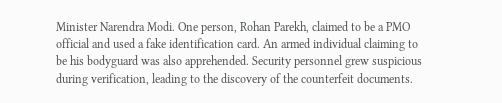Minister Narendra Modi. One person, Rohan Parekh, claimed to be a PMO official and used a fake identification card. An armed individual claiming to be his bodyguard was also apprehended. Security personnel grew suspicious during verification, leading to the discovery of the counterfeit documents.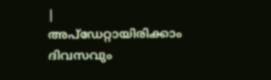|
അപ്ഡേറ്റായിരിക്കാം ദിവസവും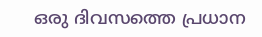ഒരു ദിവസത്തെ പ്രധാന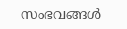സംഭവങ്ങൾ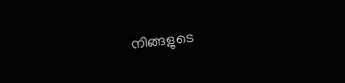നിങ്ങളുടെ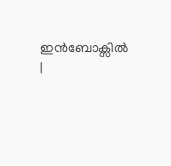ഇൻബോക്സിൽ |